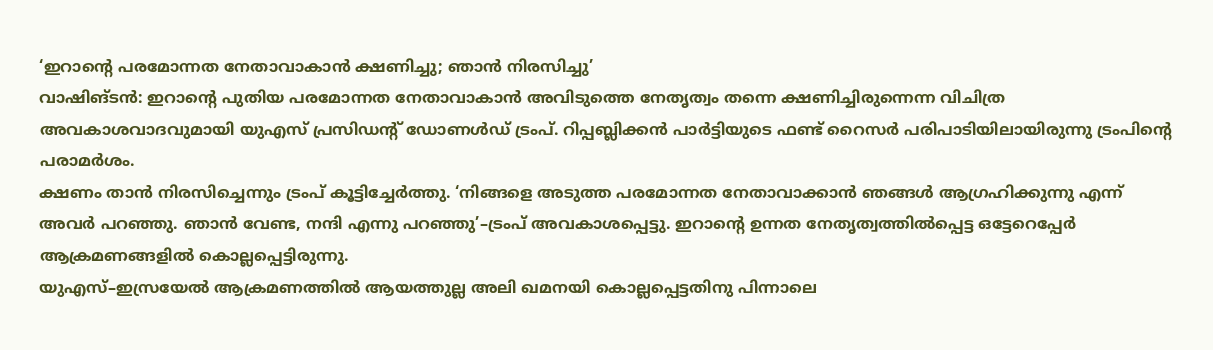‘ഇറാന്റെ പരമോന്നത നേതാവാകാൻ ക്ഷണിച്ചു; ഞാൻ നിരസിച്ചു’
വാഷിങ്ടൻ: ഇറാന്റെ പുതിയ പരമോന്നത നേതാവാകാൻ അവിടുത്തെ നേതൃത്വം തന്നെ ക്ഷണിച്ചിരുന്നെന്ന വിചിത്ര അവകാശവാദവുമായി യുഎസ് പ്രസിഡന്റ് ഡോണൾഡ് ട്രംപ്. റിപ്പബ്ലിക്കൻ പാർട്ടിയുടെ ഫണ്ട് റൈസർ പരിപാടിയിലായിരുന്നു ട്രംപിന്റെ പരാമർശം.
ക്ഷണം താൻ നിരസിച്ചെന്നും ട്രംപ് കൂട്ടിച്ചേർത്തു. ‘നിങ്ങളെ അടുത്ത പരമോന്നത നേതാവാക്കാൻ ഞങ്ങൾ ആഗ്രഹിക്കുന്നു എന്ന് അവർ പറഞ്ഞു. ഞാൻ വേണ്ട, നന്ദി എന്നു പറഞ്ഞു’–ട്രംപ് അവകാശപ്പെട്ടു. ഇറാന്റെ ഉന്നത നേതൃത്വത്തിൽപ്പെട്ട ഒട്ടേറെപ്പേർ ആക്രമണങ്ങളിൽ കൊല്ലപ്പെട്ടിരുന്നു.
യുഎസ്–ഇസ്രയേൽ ആക്രമണത്തിൽ ആയത്തുല്ല അലി ഖമനയി കൊല്ലപ്പെട്ടതിനു പിന്നാലെ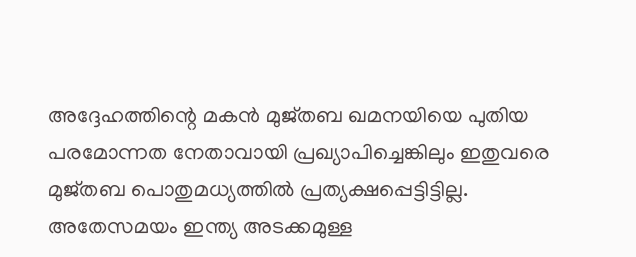അദ്ദേഹത്തിന്റെ മകൻ മുജ്തബ ഖമനയിയെ പുതിയ പരമോന്നത നേതാവായി പ്രഖ്യാപിച്ചെങ്കിലും ഇതുവരെ മുജ്തബ പൊതുമധ്യത്തിൽ പ്രത്യക്ഷപ്പെട്ടിട്ടില്ല.
അതേസമയം ഇന്ത്യ അടക്കമുള്ള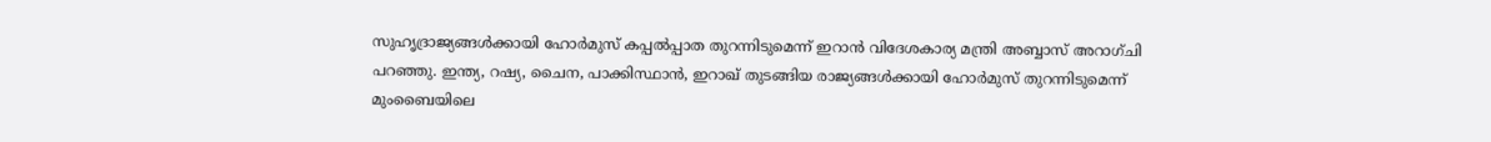സുഹൃദ്രാജ്യങ്ങൾക്കായി ഹോർമുസ് കപ്പൽപ്പാത തുറന്നിടുമെന്ന് ഇറാൻ വിദേശകാര്യ മന്ത്രി അബ്ബാസ് അറാഗ്ചി പറഞ്ഞു. ഇന്ത്യ, റഷ്യ, ചൈന, പാക്കിസ്ഥാൻ, ഇറാഖ് തുടങ്ങിയ രാജ്യങ്ങൾക്കായി ഹോർമുസ് തുറന്നിടുമെന്ന് മുംബൈയിലെ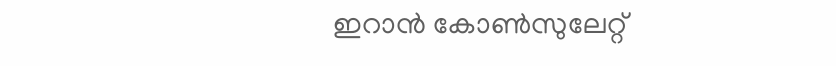ഇറാൻ കോൺസുലേറ്റ്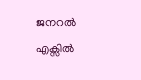ജനറൽ എക്സിൽ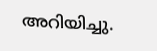അറിയിച്ചു.